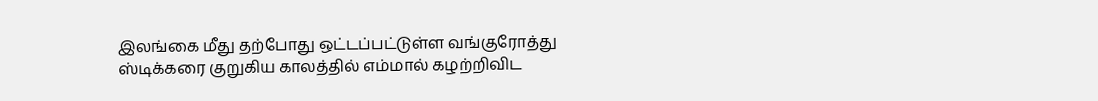இலங்கை மீது தற்போது ஒட்டப்பட்டுள்ள வங்குரோத்து ஸ்டிக்கரை குறுகிய காலத்தில் எம்மால் கழற்றிவிட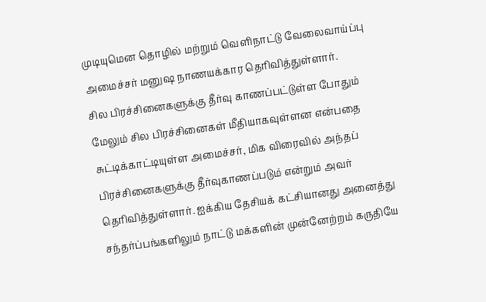முடியுமென தொழில் மற்றும் வெளிநாட்டு வேலைவாய்ப்பு அமைச்சர் மனுஷ நாணயக்கார தெரிவித்துள்ளார்.
சில பிரச்சினைகளுக்கு தீர்வு காணப்பட்டுள்ள போதும் மேலும் சில பிரச்சினைகள் மீதியாகவுள்ளன என்பதை சுட்டிக்காட்டியுள்ள அமைச்சர், மிக விரைவில் அந்தப் பிரச்சினைகளுக்கு தீர்வுகாணப்படும் என்றும் அவர் தெரிவித்துள்ளார். ஐக்கிய தேசியக் கட்சியானது அனைத்து சந்தர்ப்பங்களிலும் நாட்டு மக்களின் முன்னேற்றம் கருதியே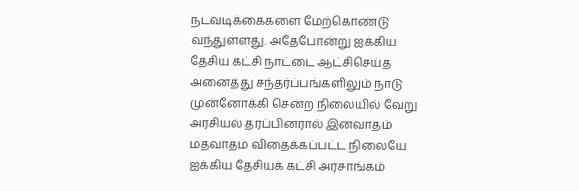நடவடிக்கைகளை மேற்கொண்டு வந்துள்ளது. அதேபோன்று ஐக்கிய தேசிய கட்சி நாட்டை ஆட்சிசெய்த அனைத்து சந்தர்ப்பங்களிலும் நாடு முன்னோக்கி சென்ற நிலையில் வேறு அரசியல் தரப்பினரால் இனவாதம் மதவாதம் விதைக்கப்பட்ட நிலையே ஐக்கிய தேசியக் கட்சி அரசாங்கம்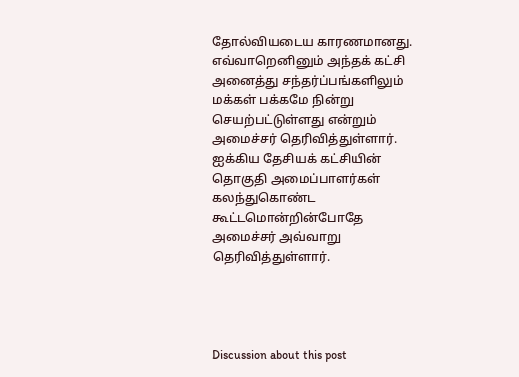தோல்வியடைய காரணமானது.
எவ்வாறெனினும் அந்தக் கட்சி அனைத்து சந்தர்ப்பங்களிலும் மக்கள் பக்கமே நின்று செயற்பட்டுள்ளது என்றும் அமைச்சர் தெரிவித்துள்ளார். ஐக்கிய தேசியக் கட்சியின் தொகுதி அமைப்பாளர்கள் கலந்துகொண்ட கூட்டமொன்றின்போதே அமைச்சர் அவ்வாறு தெரிவித்துள்ளார்.




Discussion about this post